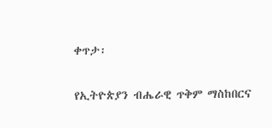ቀጥታ፡

የኢትዮጵያን ብሔራዊ ጥቅም ማስከበርና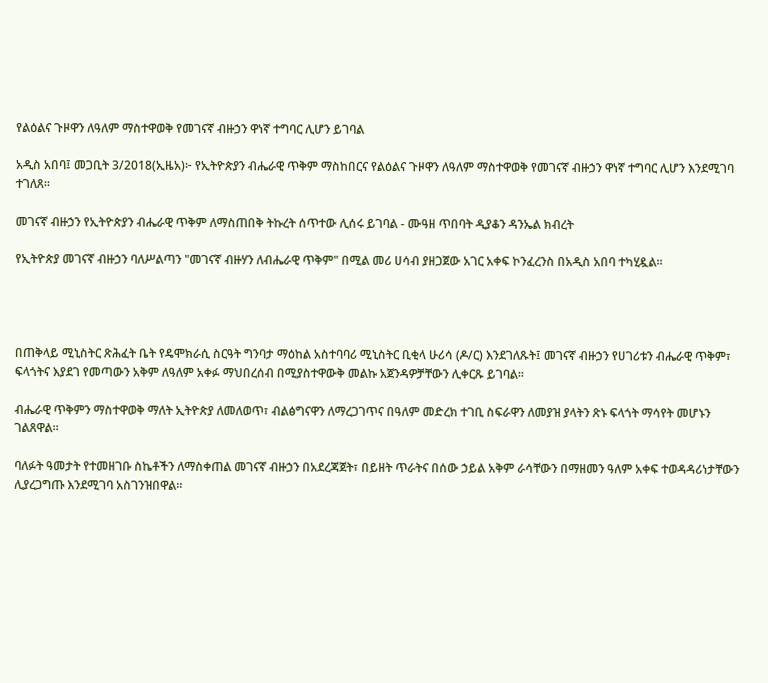የልዕልና ጉዞዋን ለዓለም ማስተዋወቅ የመገናኛ ብዙኃን ዋነኛ ተግባር ሊሆን ይገባል

አዲስ አበባ፤ መጋቢት 3/2018(ኢዜአ)፦ የኢትዮጵያን ብሔራዊ ጥቅም ማስከበርና የልዕልና ጉዞዋን ለዓለም ማስተዋወቅ የመገናኛ ብዙኃን ዋነኛ ተግባር ሊሆን እንደሚገባ ተገለጸ፡፡

መገናኛ ብዙኃን የኢትዮጵያን ብሔራዊ ጥቅም ለማስጠበቅ ትኩረት ሰጥተው ሊሰሩ ይገባል - ሙዓዘ ጥበባት ዲያቆን ዳንኤል ክብረት

የኢትዮጵያ መገናኛ ብዙኃን ባለሥልጣን "መገናኛ ብዙሃን ለብሔራዊ ጥቅም" በሚል መሪ ሀሳብ ያዘጋጀው አገር አቀፍ ኮንፈረንስ በአዲስ አበባ ተካሂዷል፡፡




በጠቅላይ ሚኒስትር ጽሕፈት ቤት የዴሞክራሲ ስርዓት ግንባታ ማዕከል አስተባባሪ ሚኒስትር ቢቂላ ሁሪሳ (ዶ/ር) እንደገለጹት፤ መገናኛ ብዙኃን የሀገሪቱን ብሔራዊ ጥቅም፣ ፍላጎትና እያደገ የመጣውን አቅም ለዓለም አቀፉ ማህበረሰብ በሚያስተዋውቅ መልኩ አጀንዳዎቻቸውን ሊቀርጹ ይገባል፡፡

ብሔራዊ ጥቅምን ማስተዋወቅ ማለት ኢትዮጵያ ለመለወጥ፣ ብልፅግናዋን ለማረጋገጥና በዓለም መድረክ ተገቢ ስፍራዋን ለመያዝ ያላትን ጽኑ ፍላጎት ማሳየት መሆኑን ገልጸዋል።

ባለፉት ዓመታት የተመዘገቡ ስኬቶችን ለማስቀጠል መገናኛ ብዙኃን በአደረጃጀት፣ በይዘት ጥራትና በሰው ኃይል አቅም ራሳቸውን በማዘመን ዓለም አቀፍ ተወዳዳሪነታቸውን ሊያረጋግጡ እንደሚገባ አስገንዝበዋል።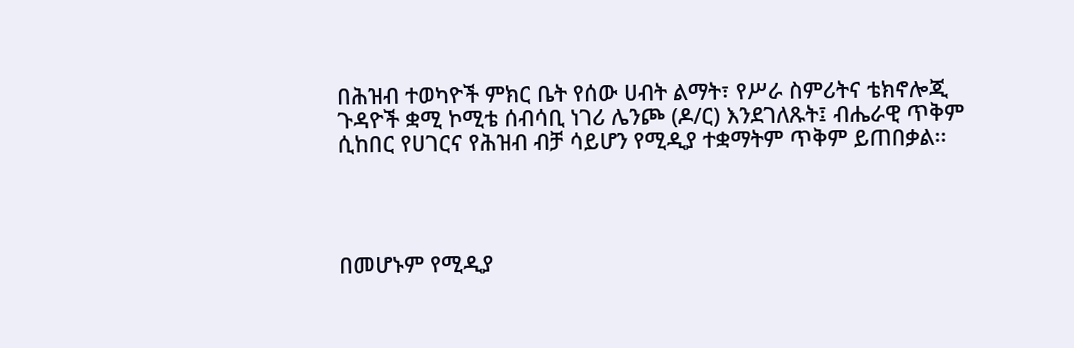በሕዝብ ተወካዮች ምክር ቤት የሰው ሀብት ልማት፣ የሥራ ስምሪትና ቴክኖሎጂ ጉዳዮች ቋሚ ኮሚቴ ሰብሳቢ ነገሪ ሌንጮ (ዶ/ር) እንደገለጹት፤ ብሔራዊ ጥቅም ሲከበር የሀገርና የሕዝብ ብቻ ሳይሆን የሚዲያ ተቋማትም ጥቅም ይጠበቃል፡፡




በመሆኑም የሚዲያ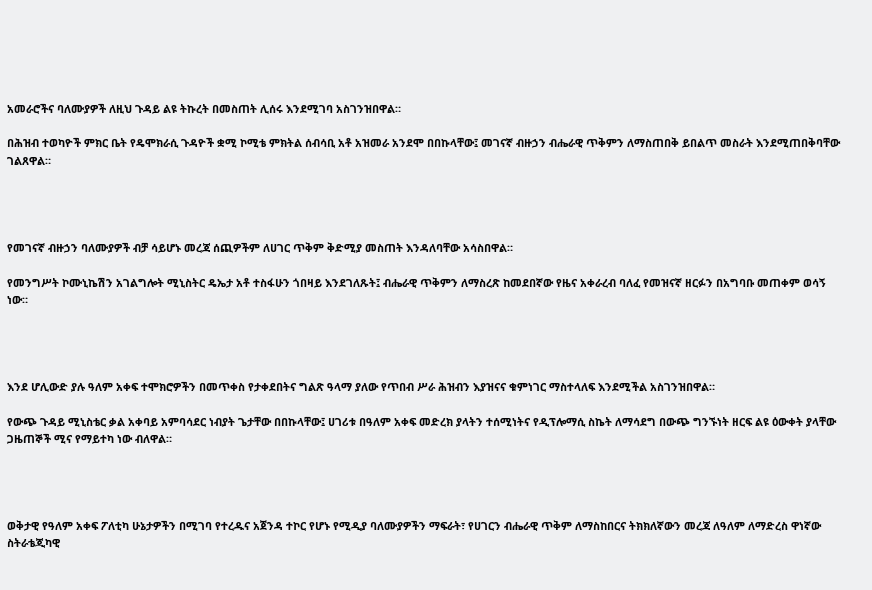አመራሮችና ባለሙያዎች ለዚህ ጉዳይ ልዩ ትኩረት በመስጠት ሊሰሩ እንደሚገባ አስገንዝበዋል።

በሕዝብ ተወካዮች ምክር ቤት የዴሞክራሲ ጉዳዮች ቋሚ ኮሚቴ ምክትል ሰብሳቢ አቶ አዝመራ አንደሞ በበኩላቸው፤ መገናኛ ብዙኃን ብሔራዊ ጥቅምን ለማስጠበቅ ይበልጥ መስራት እንደሚጠበቅባቸው ገልጸዋል።




የመገናኛ ብዙኃን ባለሙያዎች ብቻ ሳይሆኑ መረጃ ሰጪዎችም ለሀገር ጥቅም ቅድሚያ መስጠት እንዳለባቸው አሳስበዋል።

የመንግሥት ኮሙኒኬሽን አገልግሎት ሚኒስትር ዴኤታ አቶ ተስፋሁን ጎበዛይ እንደገለጹት፤ ብሔራዊ ጥቅምን ለማስረጽ ከመደበኛው የዜና አቀራረብ ባለፈ የመዝናኛ ዘርፉን በአግባቡ መጠቀም ወሳኝ ነው።




እንደ ሆሊውድ ያሉ ዓለም አቀፍ ተሞክሮዎችን በመጥቀስ የታቀደበትና ግልጽ ዓላማ ያለው የጥበብ ሥራ ሕዝብን እያዝናና ቁምነገር ማስተላለፍ እንደሚችል አስገንዝበዋል።

የውጭ ጉዳይ ሚኒስቴር ቃል አቀባይ አምባሳደር ነብያት ጌታቸው በበኩላቸው፤ ሀገሪቱ በዓለም አቀፍ መድረክ ያላትን ተሰሚነትና የዲፕሎማሲ ስኬት ለማሳደግ በውጭ ግንኙነት ዘርፍ ልዩ ዕውቀት ያላቸው ጋዜጠኞች ሚና የማይተካ ነው ብለዋል።




ወቅታዊ የዓለም አቀፍ ፖለቲካ ሁኔታዎችን በሚገባ የተረዱና አጀንዳ ተኮር የሆኑ የሚዲያ ባለሙያዎችን ማፍራት፣ የሀገርን ብሔራዊ ጥቅም ለማስከበርና ትክክለኛውን መረጃ ለዓለም ለማድረስ ዋነኛው ስትራቴጂካዊ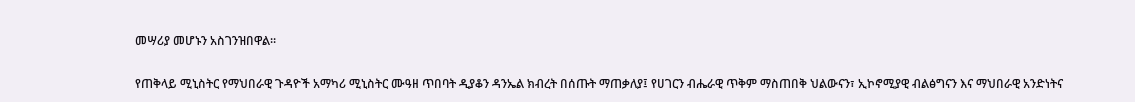መሣሪያ መሆኑን አስገንዝበዋል።

የጠቅላይ ሚኒስትር የማህበራዊ ጉዳዮች አማካሪ ሚኒስትር ሙዓዘ ጥበባት ዲያቆን ዳንኤል ክብረት በሰጡት ማጠቃለያ፤ የሀገርን ብሔራዊ ጥቅም ማስጠበቅ ህልውናን፣ ኢኮኖሚያዊ ብልፅግናን እና ማህበራዊ አንድነትና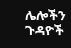ሌሎችን ጉዳዮች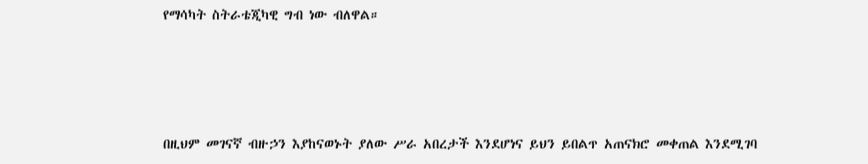የማሳካት ስትራቴጂካዊ ግብ ነው ብለዋል።




በዚህም መገናኛ ብዙኃን እያከናወኑት ያለው ሥራ አበረታች እንደሆነና ይህን ይበልጥ አጠናክሮ መቀጠል እንደሚገባ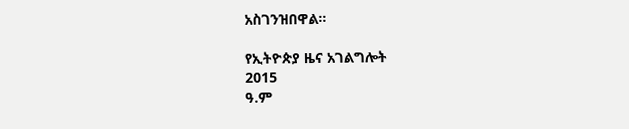አስገንዝበዋል።

የኢትዮጵያ ዜና አገልግሎት
2015
ዓ.ም